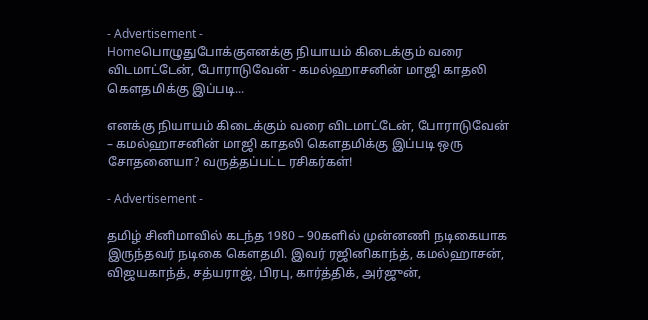- Advertisement -
Homeபொழுதுபோக்குஎனக்கு நியாயம் கிடைக்கும் வரை விடமாட்டேன், போராடுவேன் - கமல்ஹாசனின் மாஜி காதலி கௌதமிக்கு இப்படி...

எனக்கு நியாயம் கிடைக்கும் வரை விடமாட்டேன், போராடுவேன் – கமல்ஹாசனின் மாஜி காதலி கௌதமிக்கு இப்படி ஒரு சோதனையா? வருத்தப்பட்ட ரசிகர்கள்!

- Advertisement -

தமிழ் சினிமாவில் கடந்த 1980 – 90களில் முன்னணி நடிகையாக இருந்தவர் நடிகை கௌதமி. இவர் ரஜினிகாந்த், கமல்ஹாசன், விஜயகாந்த், சத்யராஜ், பிரபு, கார்த்திக், அர்ஜுன்,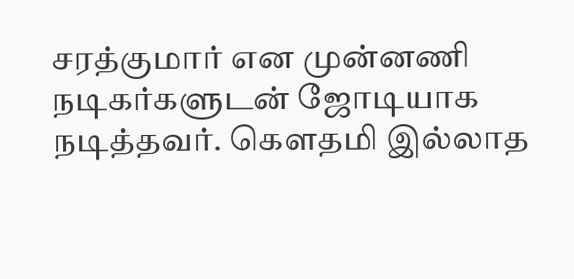சரத்குமார் என முன்னணி நடிகர்களுடன் ஜோடியாக நடித்தவர். கௌதமி இல்லாத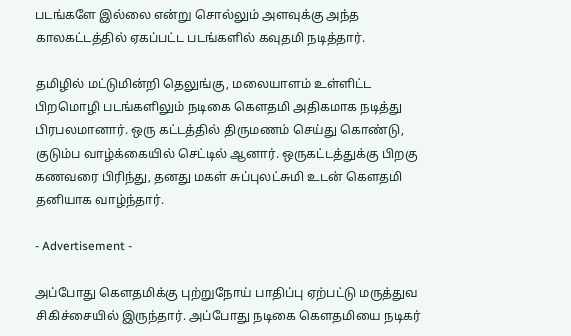படங்களே இல்லை என்று சொல்லும் அளவுக்கு அந்த காலகட்டத்தில் ஏகப்பட்ட படங்களில் கவுதமி நடித்தார்.

தமிழில் மட்டுமின்றி தெலுங்கு, மலையாளம் உள்ளிட்ட பிறமொழி படங்களிலும் நடிகை கௌதமி அதிகமாக நடித்து பிரபலமானார். ஒரு கட்டத்தில் திருமணம் செய்து கொண்டு, குடும்ப வாழ்க்கையில் செட்டில் ஆனார். ஒருகட்டத்துக்கு பிறகு கணவரை பிரிந்து, தனது மகள் சுப்புலட்சுமி உடன் கௌதமி தனியாக வாழ்ந்தார்.

- Advertisement -

அப்போது கௌதமிக்கு புற்றுநோய் பாதிப்பு ஏற்பட்டு மருத்துவ சிகிச்சையில் இருந்தார். அப்போது நடிகை கௌதமியை நடிகர்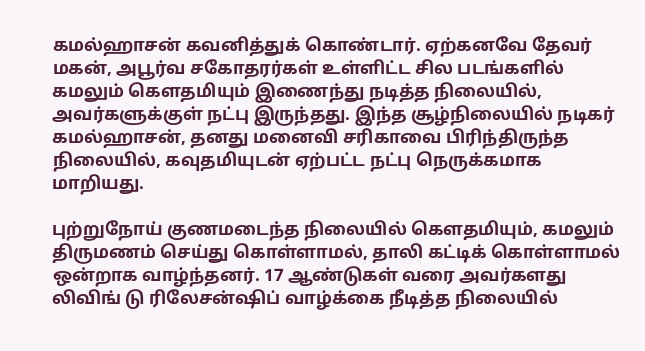கமல்ஹாசன் கவனித்துக் கொண்டார். ஏற்கனவே தேவர் மகன், அபூர்வ சகோதரர்கள் உள்ளிட்ட சில படங்களில் கமலும் கௌதமியும் இணைந்து நடித்த நிலையில், அவர்களுக்குள் நட்பு இருந்தது. இந்த சூழ்நிலையில் நடிகர் கமல்ஹாசன், தனது மனைவி சரிகாவை பிரிந்திருந்த நிலையில், கவுதமியுடன் ஏற்பட்ட நட்பு நெருக்கமாக மாறியது.

புற்றுநோய் குணமடைந்த நிலையில் கௌதமியும், கமலும் திருமணம் செய்து கொள்ளாமல், தாலி கட்டிக் கொள்ளாமல் ஒன்றாக வாழ்ந்தனர். 17 ஆண்டுகள் வரை அவர்களது லிவிங் டு ரிலேசன்ஷிப் வாழ்க்கை நீடித்த நிலையில்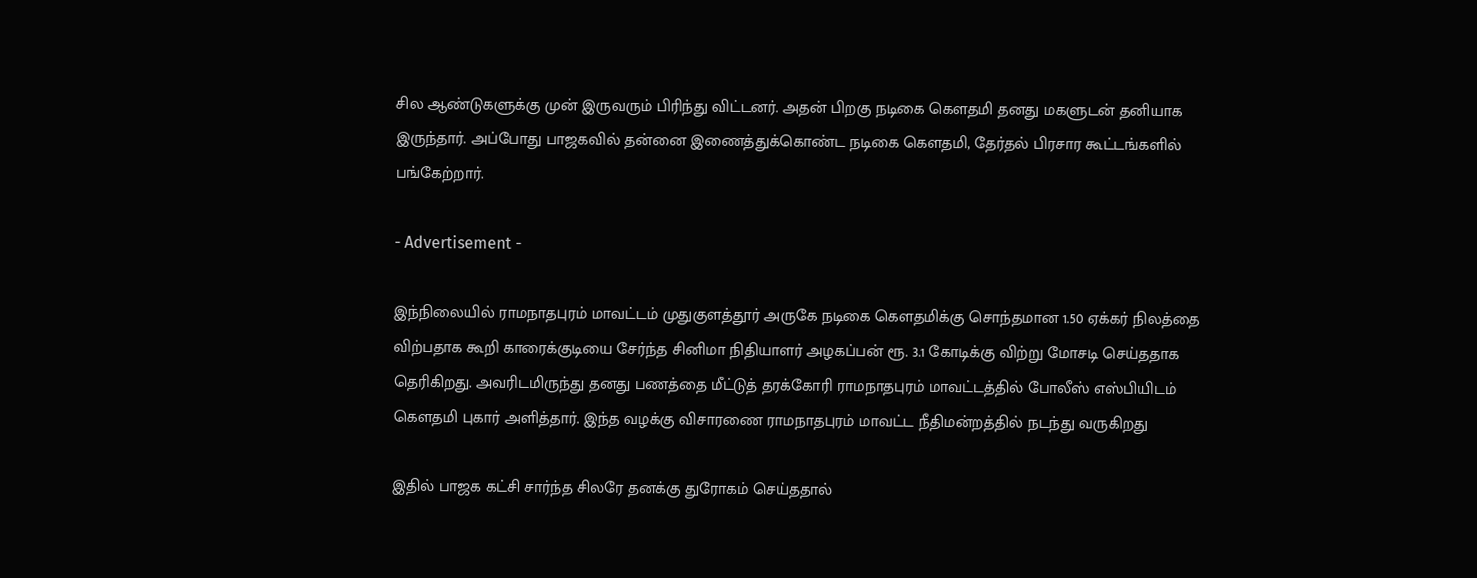சில ஆண்டுகளுக்கு முன் இருவரும் பிரிந்து விட்டனர். அதன் பிறகு நடிகை கௌதமி தனது மகளுடன் தனியாக இருந்தார். அப்போது பாஜகவில் தன்னை இணைத்துக்கொண்ட நடிகை கௌதமி, தேர்தல் பிரசார கூட்டங்களில் பங்கேற்றார்.

- Advertisement -

இந்நிலையில் ராமநாதபுரம் மாவட்டம் முதுகுளத்தூர் அருகே நடிகை கௌதமிக்கு சொந்தமான 1.50 ஏக்கர் நிலத்தை விற்பதாக கூறி காரைக்குடியை சேர்ந்த சினிமா நிதியாளர் அழகப்பன் ரூ. 3.1 கோடிக்கு விற்று மோசடி செய்ததாக தெரிகிறது. அவரிடமிருந்து தனது பணத்தை மீட்டுத் தரக்கோரி ராமநாதபுரம் மாவட்டத்தில் போலீஸ் எஸ்பியிடம் கௌதமி புகார் அளித்தார். இந்த வழக்கு விசாரணை ராமநாதபுரம் மாவட்ட நீதிமன்றத்தில் நடந்து வருகிறது

இதில் பாஜக கட்சி சார்ந்த சிலரே தனக்கு துரோகம் செய்ததால்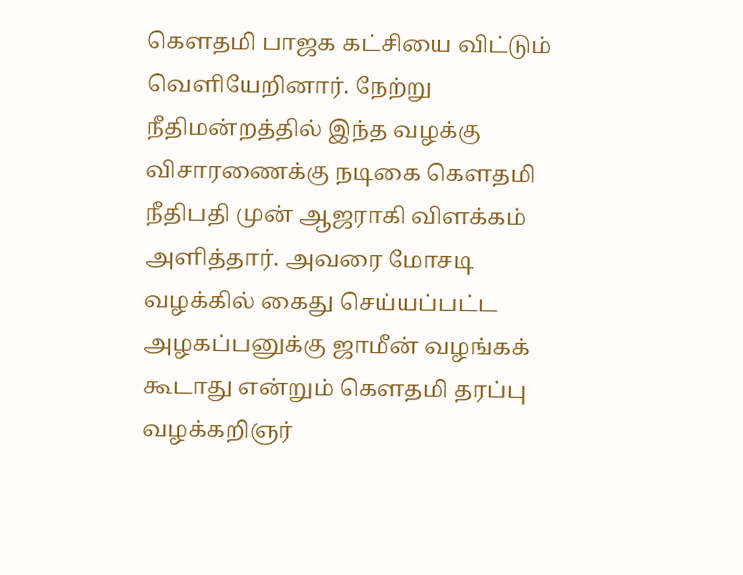கெளதமி பாஜக கட்சியை விட்டும் வெளியேறினார். நேற்று நீதிமன்றத்தில் இந்த வழக்கு விசாரணைக்கு நடிகை கௌதமி நீதிபதி முன் ஆஜராகி விளக்கம் அளித்தார். அவரை மோசடி வழக்கில் கைது செய்யப்பட்ட அழகப்பனுக்கு ஜாமீன் வழங்கக் கூடாது என்றும் கௌதமி தரப்பு வழக்கறிஞர்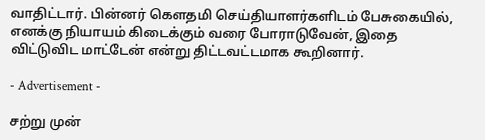வாதிட்டார். பின்னர் கௌதமி செய்தியாளர்களிடம் பேசுகையில், எனக்கு நியாயம் கிடைக்கும் வரை போராடுவேன், இதை விட்டுவிட மாட்டேன் என்று திட்டவட்டமாக கூறினார்.

- Advertisement -

சற்று முன்